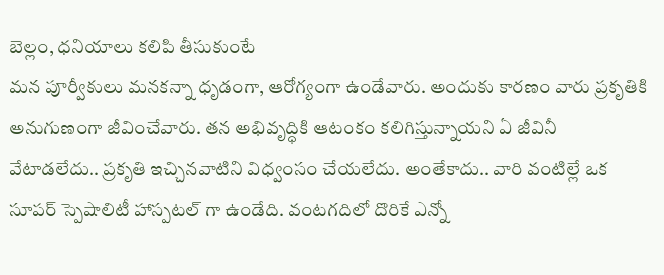బెల్లం, ధనియాలు కలిపి తీసుకుంటే
మన పూర్వీకులు మనకన్నా ధృడంగా, ఆరోగ్యంగా ఉండేవారు. అందుకు కారణం వారు ప్రకృతికి అనుగుణంగా జీవించేవారు. తన అభివృద్ధికి ఆటంకం కలిగిస్తున్నాయని ఏ జీవినీ వేటాడలేదు.. ప్రకృతి ఇచ్చినవాటిని విధ్వంసం చేయలేదు. అంతేకాదు.. వారి వంటిల్లే ఒక సూపర్ స్పెషాలిటీ హాస్పటల్ గా ఉండేది. వంటగదిలో దొరికే ఎన్నో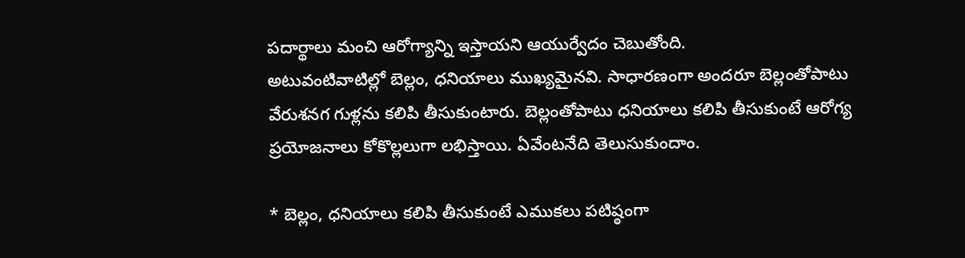పదార్థాలు మంచి ఆరోగ్యాన్ని ఇస్తాయని ఆయుర్వేదం చెబుతోంది.
అటువంటివాటిల్లో బెల్లం, ధనియాలు ముఖ్యమైనవి. సాధారణంగా అందరూ బెల్లంతోపాటు వేరుశనగ గుళ్లను కలిపి తీసుకుంటారు. బెల్లంతోపాటు ధనియాలు కలిపి తీసుకుంటే ఆరోగ్య ప్రయోజనాలు కోకొల్లలుగా లభిస్తాయి. ఏవేంటనేది తెలుసుకుందాం.

* బెల్లం, ధనియాలు కలిపి తీసుకుంటే ఎముకలు పటిష్ఠంగా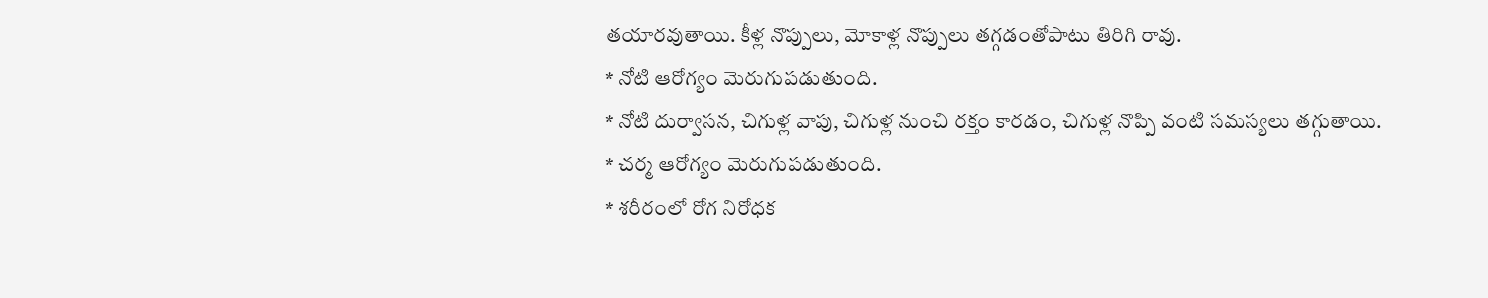తయారవుతాయి. కీళ్ల నొప్పులు, మోకాళ్ల నొప్పులు తగ్గడంతోపాటు తిరిగి రావు.
* నోటి ఆరోగ్యం మెరుగుపడుతుంది.
* నోటి దుర్వాసన, చిగుళ్ల వాపు, చిగుళ్ల నుంచి రక్తం కారడం, చిగుళ్ల నొప్పి వంటి సమస్యలు తగ్గుతాయి.
* చర్మ ఆరోగ్యం మెరుగుపడుతుంది.
* శరీరంలో రోగ నిరోధక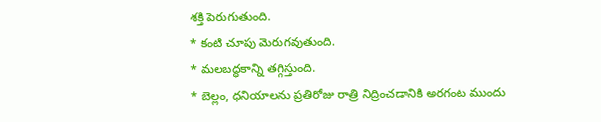శక్తి పెరుగుతుంది.
* కంటి చూపు మెరుగవుతుంది.
* మలబద్ధకాన్ని తగ్గిస్తుంది.
* బెల్లం, ధనియాలను ప్రతిరోజు రాత్రి నిద్రించడానికి అరగంట ముందు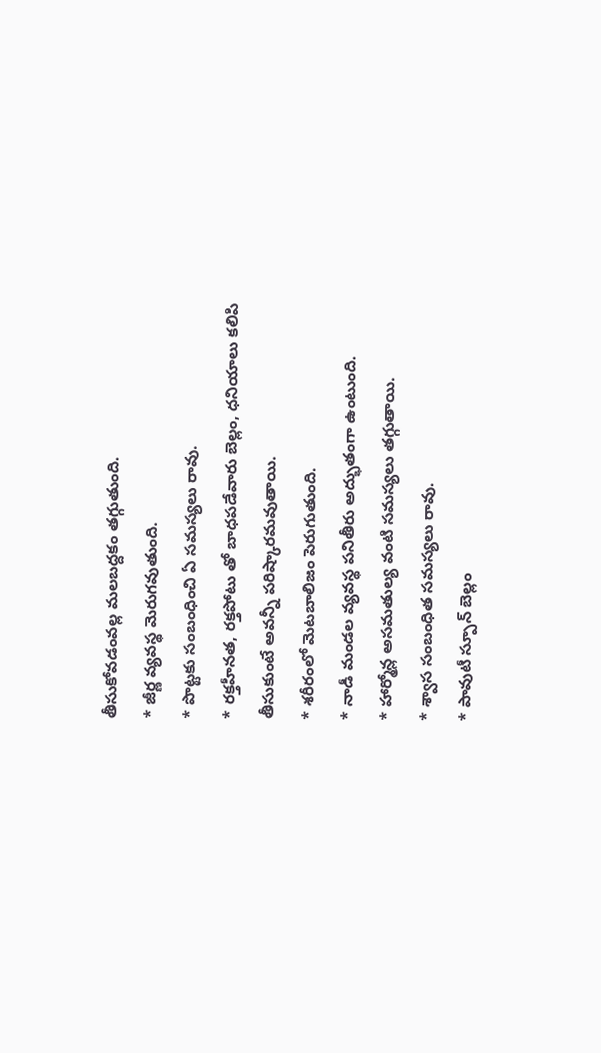తీసుకోవడంవల్ల మలబద్దకం తగ్గుతుంది.
* జీర్ణ వ్యవస్థ మెరుగవుతుంది.
* పొట్టకు సంబంధించి ఏ సమస్యలు రావు.
* రక్తహీనత, రక్తపోటు తో బాధపడేవారు బెల్లం, ధనియాలు కలిపి తీసుకుంటే అవన్నీ పరిష్కారమవుతాయి.
* శరీరంలో మెటబాలిజం పెరుగుతుంది.
* నాడీ మండల వ్యవస్థ పనితీరు అద్భుతంగా ఉంటుంది.
* హార్మోన్ల అసమతుల్య వంటి సమస్యలు తగ్గుతాయి.
* శ్వాస సంబంధిత సమస్యలు రావు.
* పావుటీ స్పూన్ బెల్లం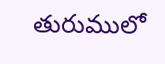తురుములో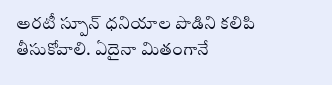అరటీ స్పూన్ ధనియాల పొడిని కలిపి తీసుకోవాలి. ఏదైనా మితంగానే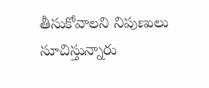తీసుకోవాలని నిపుణులు సూచిస్తున్నారు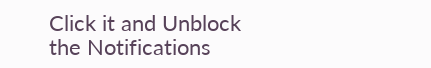Click it and Unblock the Notifications